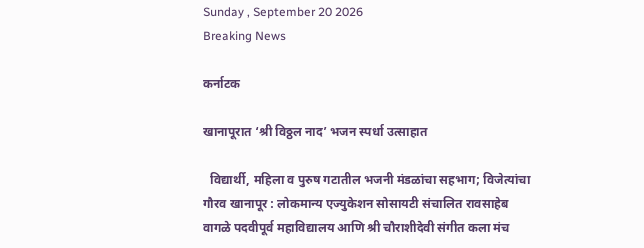Sunday , September 20 2026
Breaking News

कर्नाटक

खानापूरात ‘श्री विठ्ठल नाद’ भजन स्पर्धा उत्साहात

  विद्यार्थी, महिला व पुरुष गटातील भजनी मंडळांचा सहभाग; विजेत्यांचा गौरव खानापूर : लोकमान्य एज्युकेशन सोसायटी संचालित रावसाहेब वागळे पदवीपूर्व महाविद्यालय आणि श्री चौराशीदेवी संगीत कला मंच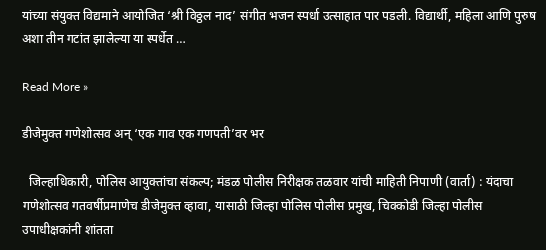यांच्या संयुक्त विद्यमाने आयोजित ‘श्री विठ्ठल नाद’ संगीत भजन स्पर्धा उत्साहात पार पडली. विद्यार्थी, महिला आणि पुरुष अशा तीन गटांत झालेल्या या स्पर्धेत …

Read More »

डीजेमुक्त गणेशोत्सव अन् ‘एक गाव एक गणपती’वर भर

  जिल्हाधिकारी, पोलिस आयुक्तांचा संकल्प; मंडळ पोलीस निरीक्षक तळवार यांची माहिती निपाणी (वार्ता) : यंदाचा गणेशोत्सव गतवर्षीप्रमाणेच डीजेमुक्त व्हावा, यासाठी जिल्हा पोलिस पोलीस प्रमुख, चिक्कोडी जिल्हा पोलीस उपाधीक्षकांनी शांतता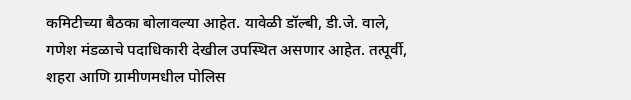कमिटीच्या बैठका बोलावल्या आहेत. यावेळी डॉल्बी, डी.जे. वाले, गणेश मंडळाचे पदाधिकारी देखील उपस्थित असणार आहेत. तत्पूर्वी, शहरा आणि ग्रामीणमधील पोलिस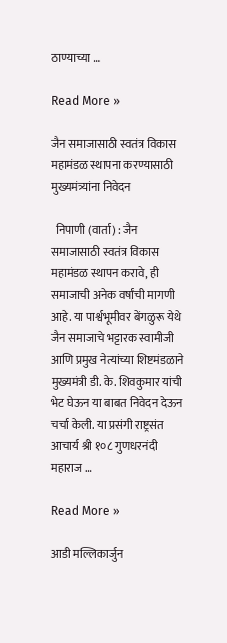ठाण्याच्या …

Read More »

जैन समाजासाठी स्वतंत्र विकास महामंडळ स्थापना करण्यासाठी मुख्यमंत्र्यांना निवेदन

  निपाणी (वार्ता) : जैन समाजासाठी स्वतंत्र विकास महामंडळ स्थापन करावे, ही समाजाची अनेक वर्षांची मागणी आहे. या पार्श्वभूमीवर बेंगळुरू येथे जैन समाजाचे भट्टारक स्वामीजी आणि प्रमुख नेत्यांच्या शिष्टमंडळाने मुख्यमंत्री डी. के. शिवकुमार यांची भेट घेऊन या बाबत निवेदन देऊन चर्चा केली. या प्रसंगी राष्ट्रसंत आचार्य श्री १०८ गुणधरनंदी महाराज …

Read More »

आडी मल्लिकार्जुन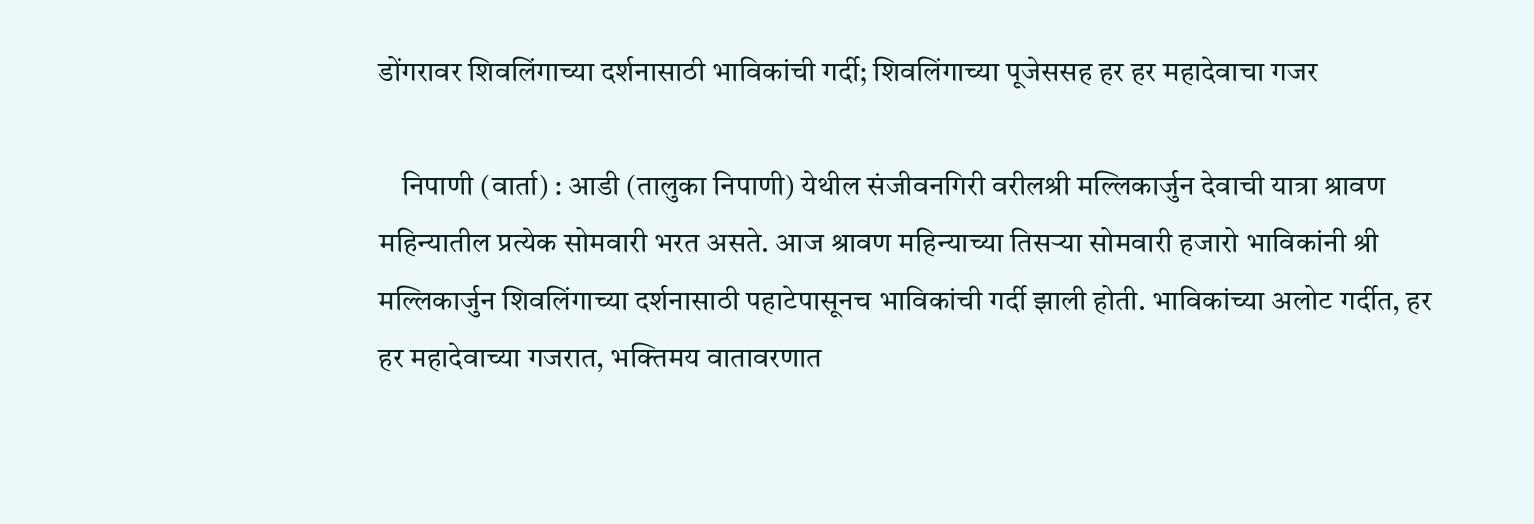डोंगरावर शिवलिंगाच्या दर्शनासाठी भाविकांची गर्दी; शिवलिंगाच्या पूजेससह हर हर महादेवाचा गजर

    निपाणी (वार्ता) : आडी (तालुका निपाणी) येथील संजीवनगिरी वरीलश्री मल्लिकार्जुन देवाची यात्रा श्रावण महिन्यातील प्रत्येक सोमवारी भरत असते. आज श्रावण महिन्याच्या तिसऱ्या सोमवारी हजारो भाविकांनी श्री मल्लिकार्जुन शिवलिंगाच्या दर्शनासाठी पहाटेपासूनच भाविकांची गर्दी झाली होती. भाविकांच्या अलोट गर्दीत, हर हर महादेवाच्या गजरात, भक्तिमय वातावरणात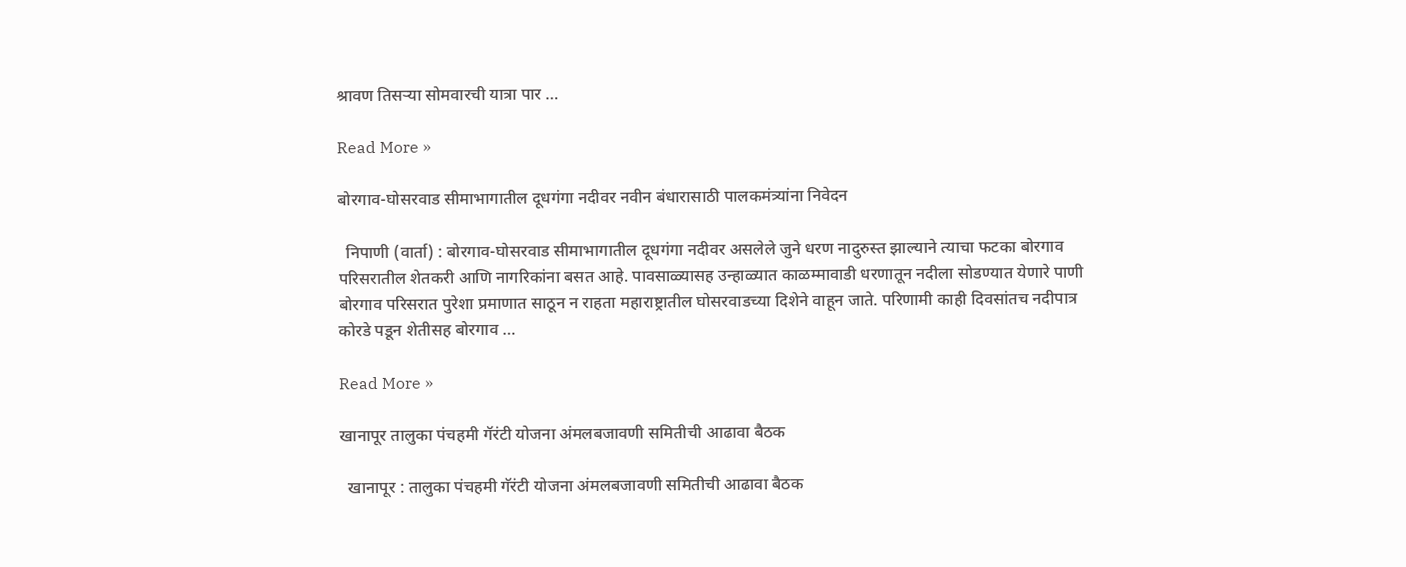श्रावण तिसऱ्या सोमवारची यात्रा पार …

Read More »

बोरगाव-घोसरवाड सीमाभागातील दूधगंगा नदीवर नवीन बंधारासाठी पालकमंत्र्यांना निवेदन

  निपाणी (वार्ता) : बोरगाव-घोसरवाड सीमाभागातील दूधगंगा नदीवर असलेले जुने धरण नादुरुस्त झाल्याने त्याचा फटका बोरगाव परिसरातील शेतकरी आणि नागरिकांना बसत आहे. पावसाळ्यासह उन्हाळ्यात काळम्मावाडी धरणातून नदीला सोडण्यात येणारे पाणी बोरगाव परिसरात पुरेशा प्रमाणात साठून न राहता महाराष्ट्रातील घोसरवाडच्या दिशेने वाहून जाते. परिणामी काही दिवसांतच नदीपात्र कोरडे पडून शेतीसह बोरगाव …

Read More »

खानापूर तालुका पंचहमी गॅरंटी योजना अंमलबजावणी समितीची आढावा बैठक

  खानापूर : तालुका पंचहमी गॅरंटी योजना अंमलबजावणी समितीची आढावा बैठक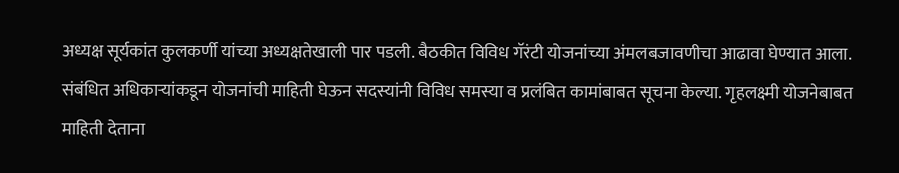अध्यक्ष सूर्यकांत कुलकर्णी यांच्या अध्यक्षतेखाली पार पडली. बैठकीत विविध गॅरंटी योजनांच्या अंमलबजावणीचा आढावा घेण्यात आला. संबंधित अधिकाऱ्यांकडून योजनांची माहिती घेऊन सदस्यांनी विविध समस्या व प्रलंबित कामांबाबत सूचना केल्या. गृहलक्ष्मी योजनेबाबत माहिती देताना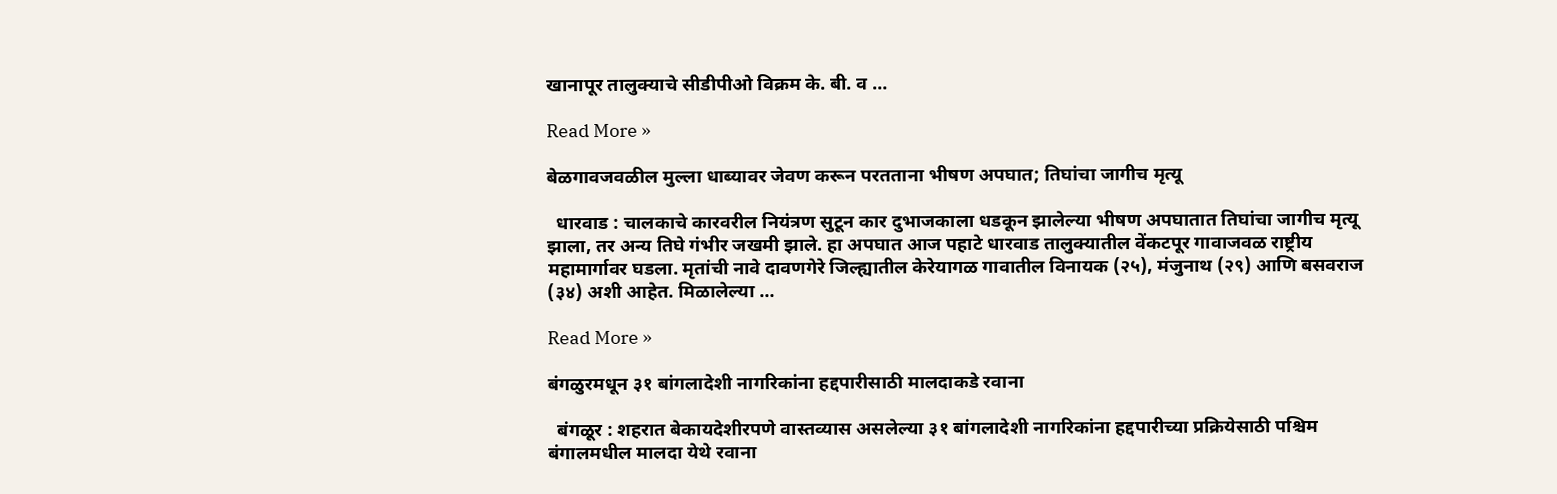खानापूर तालुक्याचे सीडीपीओ विक्रम के. बी. व …

Read More »

बेळगावजवळील मुल्ला धाब्यावर जेवण करून परतताना भीषण अपघात; तिघांचा जागीच मृत्यू

  धारवाड : चालकाचे कारवरील नियंत्रण सुटून कार दुभाजकाला धडकून झालेल्या भीषण अपघातात तिघांचा जागीच मृत्यू झाला, तर अन्य तिघे गंभीर जखमी झाले. हा अपघात आज पहाटे धारवाड तालुक्यातील वेंकटपूर गावाजवळ राष्ट्रीय महामार्गावर घडला. मृतांची नावे दावणगेरे जिल्ह्यातील केरेयागळ गावातील विनायक (२५), मंजुनाथ (२९) आणि बसवराज (३४) अशी आहेत. मिळालेल्या …

Read More »

बंगळुरमधून ३१ बांगलादेशी नागरिकांना हद्दपारीसाठी मालदाकडे रवाना

  बंगळूर : शहरात बेकायदेशीरपणे वास्तव्यास असलेल्या ३१ बांगलादेशी नागरिकांना हद्दपारीच्या प्रक्रियेसाठी पश्चिम बंगालमधील मालदा येथे रवाना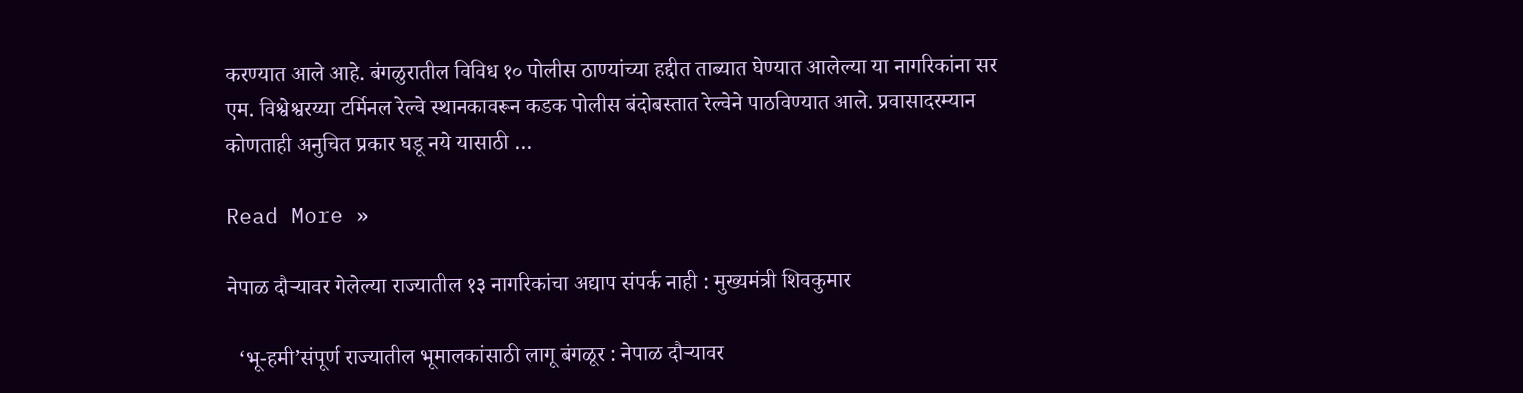करण्यात आले आहे. बंगळुरातील विविध १० पोलीस ठाण्यांच्या हद्दीत ताब्यात घेण्यात आलेल्या या नागरिकांना सर एम. विश्वेश्वरय्या टर्मिनल रेल्वे स्थानकावरून कडक पोलीस बंदोबस्तात रेल्वेने पाठविण्यात आले. प्रवासादरम्यान कोणताही अनुचित प्रकार घडू नये यासाठी …

Read More »

नेपाळ दौऱ्यावर गेलेल्या राज्यातील १३ नागरिकांचा अद्याप संपर्क नाही : मुख्यमंत्री शिवकुमार

  ‘भू-हमी’संपूर्ण राज्यातील भूमालकांसाठी लागू बंगळूर : नेपाळ दौऱ्यावर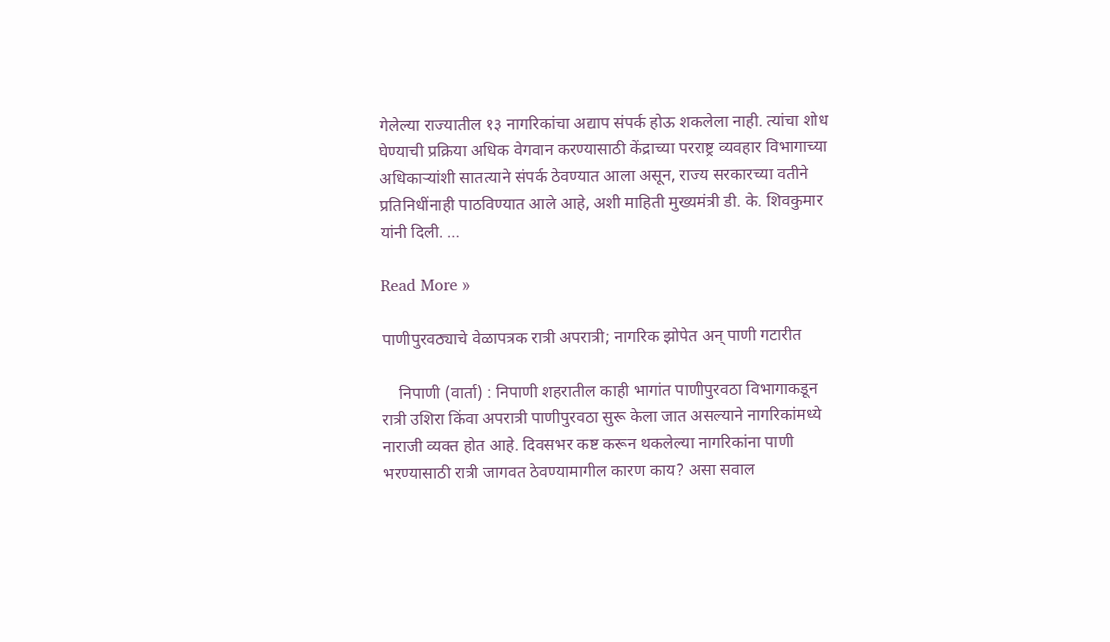गेलेल्या राज्यातील १३ नागरिकांचा अद्याप संपर्क होऊ शकलेला नाही. त्यांचा शोध घेण्याची प्रक्रिया अधिक वेगवान करण्यासाठी केंद्राच्या परराष्ट्र व्यवहार विभागाच्या अधिकाऱ्यांशी सातत्याने संपर्क ठेवण्यात आला असून, राज्य सरकारच्या वतीने प्रतिनिधींनाही पाठविण्यात आले आहे, अशी माहिती मुख्यमंत्री डी. के. शिवकुमार यांनी दिली. …

Read More »

पाणीपुरवठ्याचे वेळापत्रक रात्री अपरात्री; नागरिक झोपेत अन् पाणी गटारीत

    निपाणी (वार्ता) : निपाणी शहरातील काही भागांत पाणीपुरवठा विभागाकडून रात्री उशिरा किंवा अपरात्री पाणीपुरवठा सुरू केला जात असल्याने नागरिकांमध्ये नाराजी व्यक्त होत आहे. दिवसभर कष्ट करून थकलेल्या नागरिकांना पाणी भरण्यासाठी रात्री जागवत ठेवण्यामागील कारण काय? असा सवाल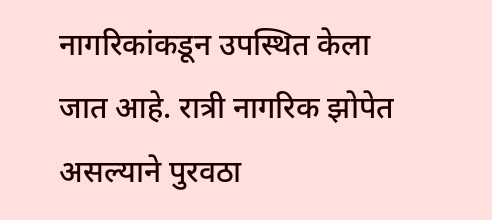नागरिकांकडून उपस्थित केला जात आहे. रात्री नागरिक झोपेत असल्याने पुरवठा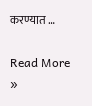करण्यात …

Read More »